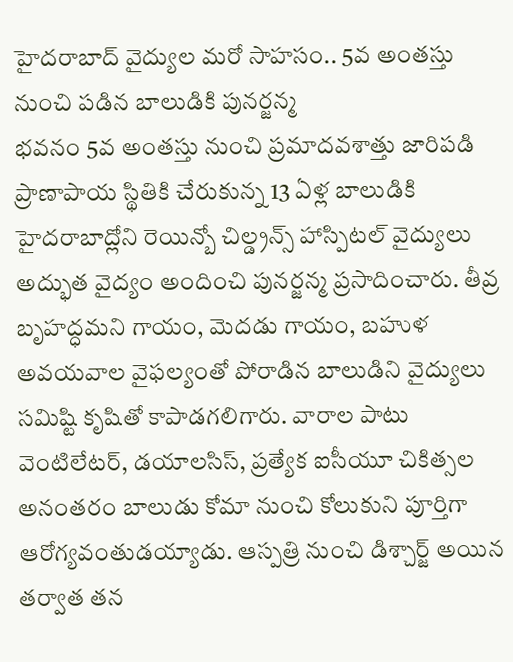హైదరాబాద్ వైద్యుల మరో సాహసం.. 5వ అంతస్తు నుంచి పడిన బాలుడికి పునర్జన్మ
భవనం 5వ అంతస్తు నుంచి ప్రమాదవశాత్తు జారిపడి ప్రాణాపాయ స్థితికి చేరుకున్న 13 ఏళ్ల బాలుడికి హైదరాబాద్లోని రెయిన్బో చిల్డ్రన్స్ హాస్పిటల్ వైద్యులు అద్భుత వైద్యం అందించి పునర్జన్మ ప్రసాదించారు. తీవ్ర బృహద్ధమని గాయం, మెదడు గాయం, బహుళ అవయవాల వైఫల్యంతో పోరాడిన బాలుడిని వైద్యులు సమిష్టి కృషితో కాపాడగలిగారు. వారాల పాటు వెంటిలేటర్, డయాలసిస్, ప్రత్యేక ఐసీయూ చికిత్సల అనంతరం బాలుడు కోమా నుంచి కోలుకుని పూర్తిగా ఆరోగ్యవంతుడయ్యాడు. ఆస్పత్రి నుంచి డిశ్చార్జ్ అయిన తర్వాత తన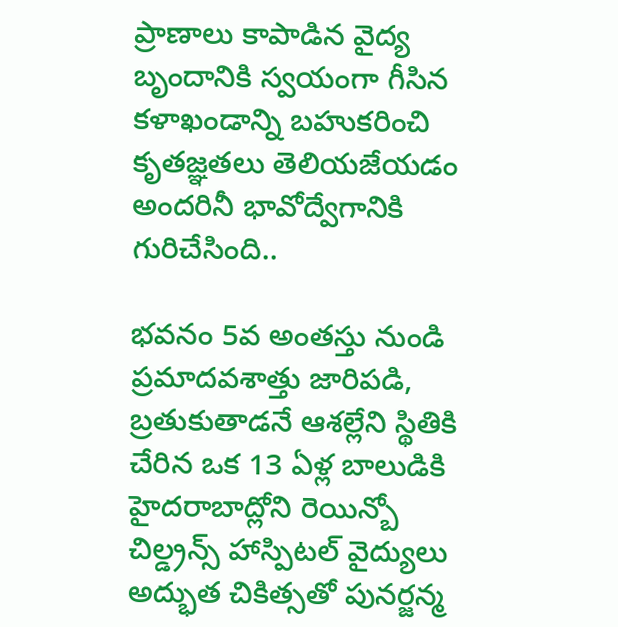ప్రాణాలు కాపాడిన వైద్య బృందానికి స్వయంగా గీసిన కళాఖండాన్ని బహుకరించి కృతజ్ఞతలు తెలియజేయడం అందరినీ భావోద్వేగానికి గురిచేసింది..

భవనం 5వ అంతస్తు నుండి ప్రమాదవశాత్తు జారిపడి, బ్రతుకుతాడనే ఆశల్లేని స్థితికి చేరిన ఒక 13 ఏళ్ల బాలుడికి హైదరాబాద్లోని రెయిన్బో చిల్డ్రన్స్ హాస్పిటల్ వైద్యులు అద్భుత చికిత్సతో పునర్జన్మ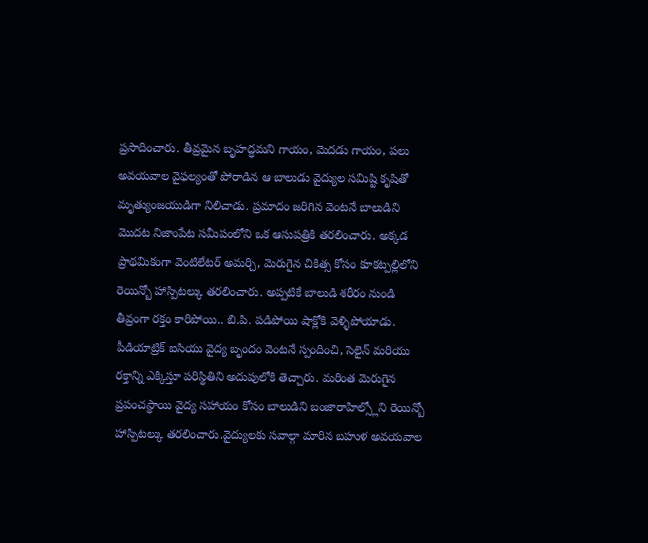ప్రసాదించారు. తీవ్రమైన బృహద్ధమని గాయం, మెదడు గాయం, పలు అవయవాల వైఫల్యంతో పోరాడిన ఆ బాలుడు వైద్యుల సమిష్టి కృషితో మృత్యుంజయుడిగా నిలిచాడు. ప్రమాదం జరిగిన వెంటనే బాలుడిని మొదట నిజాంపేట సమీపంలోని ఒక ఆసుపత్రికి తరలించారు. అక్కడ ప్రాథమికంగా వెంటిలేటర్ అమర్చి, మెరుగైన చికిత్స కోసం కూకట్పల్లిలోని రెయిన్బో హాస్పిటల్కు తరలించారు. అప్పటికే బాలుడి శరీరం నుండి తీవ్రంగా రక్తం కారిపోయి.. బి.పి. పడిపోయి షాక్లోకి వెళ్ళిపోయాడు. పీడియాట్రిక్ ఐసియు వైద్య బృందం వెంటనే స్పందించి, సెలైన్ మరియు రక్తాన్ని ఎక్కిస్తూ పరిస్థితిని అదుపులోకి తెచ్చారు. మరింత మెరుగైన ప్రపంచస్థాయి వైద్య సహాయం కోసం బాలుడిని బంజారాహిల్స్లోని రెయిన్బో హాస్పిటల్కు తరలించారు.వైద్యులకు సవాల్గా మారిన బహుళ అవయవాల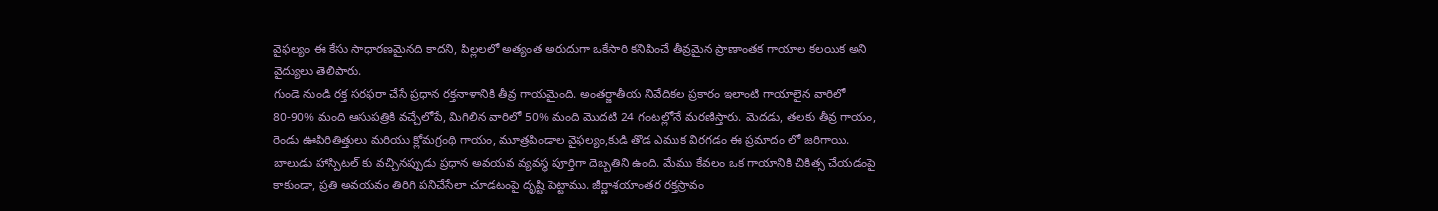వైఫల్యం ఈ కేసు సాధారణమైనది కాదని, పిల్లలలో అత్యంత అరుదుగా ఒకేసారి కనిపించే తీవ్రమైన ప్రాణాంతక గాయాల కలయిక అని వైద్యులు తెలిపారు.
గుండె నుండి రక్త సరఫరా చేసే ప్రధాన రక్తనాళానికి తీవ్ర గాయమైంది. అంతర్జాతీయ నివేదికల ప్రకారం ఇలాంటి గాయాలైన వారిలో 80-90% మంది ఆసుపత్రికి వచ్చేలోపే, మిగిలిన వారిలో 50% మంది మొదటి 24 గంటల్లోనే మరణిస్తారు. మెదడు, తలకు తీవ్ర గాయం, రెండు ఊపిరితిత్తులు మరియు క్లోమగ్రంథి గాయం, మూత్రపిండాల వైఫల్యం,కుడి తొడ ఎముక విరగడం ఈ ప్రమాదం లో జరిగాయి. బాలుడు హాస్పిటల్ కు వచ్చినప్పుడు ప్రధాన అవయవ వ్యవస్థ పూర్తిగా దెబ్బతిని ఉంది. మేము కేవలం ఒక గాయానికి చికిత్స చేయడంపై కాకుండా, ప్రతి అవయవం తిరిగి పనిచేసేలా చూడటంపై దృష్టి పెట్టాము. జీర్ణాశయాంతర రక్తస్రావం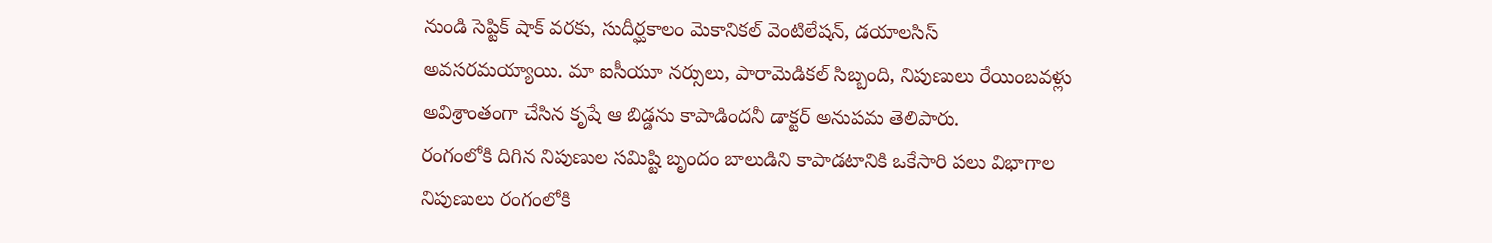నుండి సెప్టిక్ షాక్ వరకు, సుదీర్ఘకాలం మెకానికల్ వెంటిలేషన్, డయాలసిస్ అవసరమయ్యాయి. మా ఐసీయూ నర్సులు, పారామెడికల్ సిబ్బంది, నిపుణులు రేయింబవళ్లు అవిశ్రాంతంగా చేసిన కృషే ఆ బిడ్డను కాపాడిందనీ డాక్టర్ అనుపమ తెలిపారు.
రంగంలోకి దిగిన నిపుణుల సమిష్టి బృందం బాలుడిని కాపాడటానికి ఒకేసారి పలు విభాగాల నిపుణులు రంగంలోకి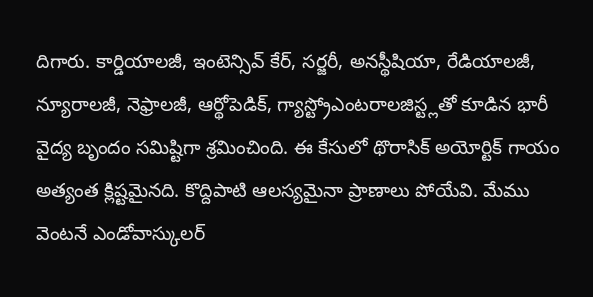దిగారు. కార్డియాలజీ, ఇంటెన్సివ్ కేర్, సర్జరీ, అనస్థీషియా, రేడియాలజీ, న్యూరాలజీ, నెఫ్రాలజీ, ఆర్థోపెడిక్, గ్యాస్ట్రోఎంటరాలజిస్ట్లతో కూడిన భారీ వైద్య బృందం సమిష్టిగా శ్రమించింది. ఈ కేసులో థొరాసిక్ అయోర్టిక్ గాయం అత్యంత క్లిష్టమైనది. కొద్దిపాటి ఆలస్యమైనా ప్రాణాలు పోయేవి. మేము వెంటనే ఎండోవాస్కులర్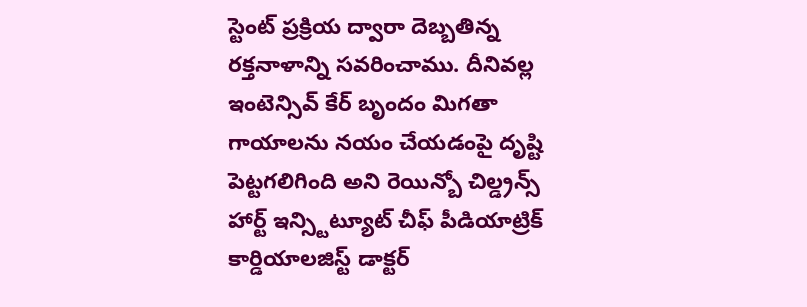స్టెంట్ ప్రక్రియ ద్వారా దెబ్బతిన్న రక్తనాళాన్ని సవరించాము. దీనివల్ల ఇంటెన్సివ్ కేర్ బృందం మిగతా గాయాలను నయం చేయడంపై దృష్టి పెట్టగలిగింది అని రెయిన్బో చిల్డ్రన్స్ హార్ట్ ఇన్స్టిట్యూట్ చీఫ్ పీడియాట్రిక్ కార్డియాలజిస్ట్ డాక్టర్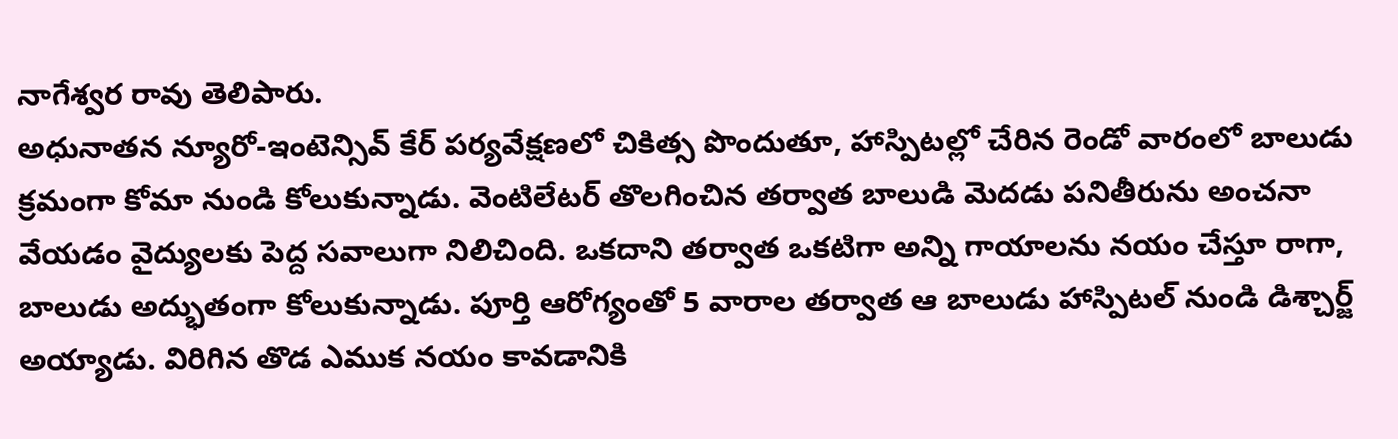నాగేశ్వర రావు తెలిపారు.
అధునాతన న్యూరో-ఇంటెన్సివ్ కేర్ పర్యవేక్షణలో చికిత్స పొందుతూ, హాస్పిటల్లో చేరిన రెండో వారంలో బాలుడు క్రమంగా కోమా నుండి కోలుకున్నాడు. వెంటిలేటర్ తొలగించిన తర్వాత బాలుడి మెదడు పనితీరును అంచనా వేయడం వైద్యులకు పెద్ద సవాలుగా నిలిచింది. ఒకదాని తర్వాత ఒకటిగా అన్ని గాయాలను నయం చేస్తూ రాగా, బాలుడు అద్భుతంగా కోలుకున్నాడు. పూర్తి ఆరోగ్యంతో 5 వారాల తర్వాత ఆ బాలుడు హాస్పిటల్ నుండి డిశ్చార్జ్ అయ్యాడు. విరిగిన తొడ ఎముక నయం కావడానికి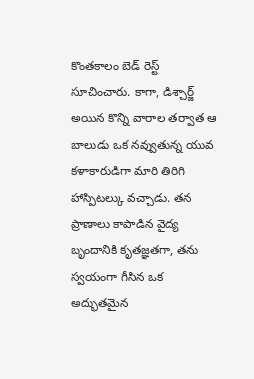కొంతకాలం బెడ్ రెస్ట్ సూచించారు. కాగా, డిశ్చార్జ్ అయిన కొన్ని వారాల తర్వాత ఆ బాలుడు ఒక నవ్వుతున్న యువ కళాకారుడిగా మారి తిరిగి హాస్పిటల్కు వచ్చాడు. తన ప్రాణాలు కాపాడిన వైద్య బృందానికి కృతజ్ఞతగా, తను స్వయంగా గీసిన ఒక అద్భుతమైన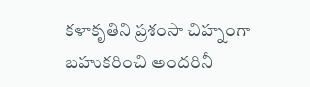కళాకృతిని ప్రశంసా చిహ్నంగా బహుకరించి అందరినీ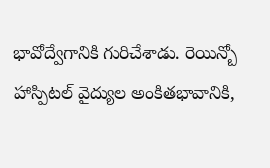భావోద్వేగానికి గురిచేశాడు. రెయిన్బో హాస్పిటల్ వైద్యుల అంకితభావానికి,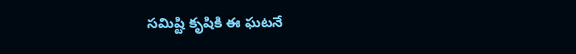సమిష్టి కృషికి ఈ ఘటనే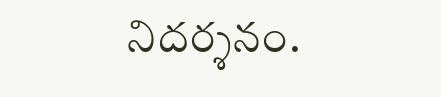నిదర్శనం.